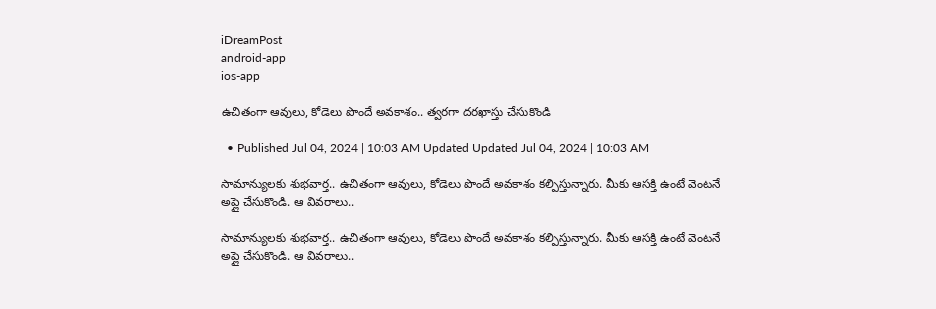iDreamPost
android-app
ios-app

ఉచితంగా ఆవులు, కోడెలు పొందే అవకాశం.. త్వరగా దరఖాస్తు చేసుకొండి

  • Published Jul 04, 2024 | 10:03 AM Updated Updated Jul 04, 2024 | 10:03 AM

సామాన్యులకు శుభవార్త.. ఉచితంగా ఆవులు, కోడెలు పొందే అవకాశం కల్పిస్తున్నారు. మీకు ఆసక్తి ఉంటే వెంటనే అప్లై చేసుకొండి. ఆ వివరాలు..

సామాన్యులకు శుభవార్త.. ఉచితంగా ఆవులు, కోడెలు పొందే అవకాశం కల్పిస్తున్నారు. మీకు ఆసక్తి ఉంటే వెంటనే అప్లై చేసుకొండి. ఆ వివరాలు..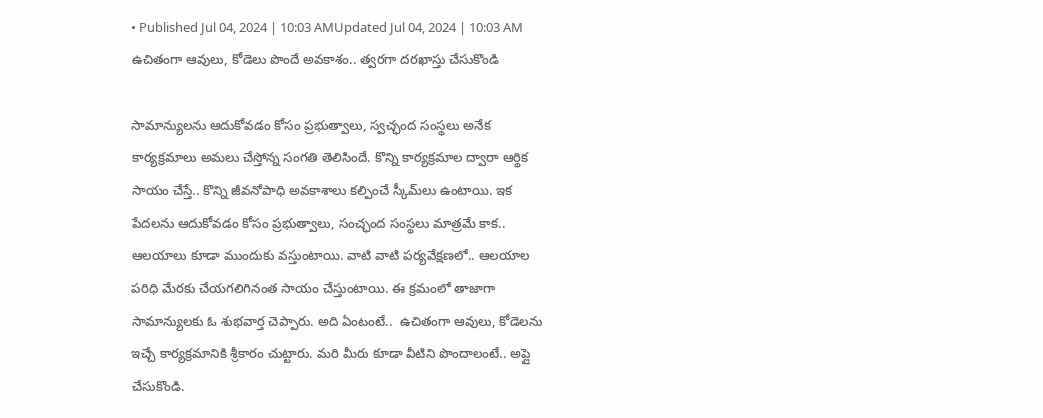• Published Jul 04, 2024 | 10:03 AMUpdated Jul 04, 2024 | 10:03 AM
ఉచితంగా ఆవులు, కోడెలు పొందే అవకాశం.. త్వరగా దరఖాస్తు చేసుకొండి

సామాన్యులను ఆదుకోవడం కోసం ప్రభుత్వాలు, స్వచ్ఛంద సంస్థలు అనేక కార్యక్రమాలు అమలు చేస్తోన్న సంగతి తెలిసిందే. కొన్ని కార్యక్రమాల ద్వారా ఆర్థిక సాయం చేస్తే.. కొన్ని జీవనోపాధి అవకాశాలు కల్పించే స్కీమ్‌లు ఉంటాయి. ఇక పేదలను ఆదుకోవడం కోసం ప్రభుత్వాలు, సంచ్ఛంద సంస్థలు మాత్రమే కాక.. ఆలయాలు కూడా ముందుకు వస్తుంటాయి. వాటి వాటి పర్యవేక్షణలో.. ఆలయాల పరిధి మేరకు చేయగలిగినంత సాయం చేస్తుంటాయి. ఈ క్రమంలో తాజాగా సామాన్యులకు ఓ శుభవార్త చెప్పారు. అది ఏంటంటే..  ఉచితంగా ఆవులు, కోడెలను ఇచ్చే కార్యక్రమానికి శ్రీకారం చుట్టారు. మరి మీరు కూడా వీటిని పొందాలంటే.. అప్లై చేసుకొండి.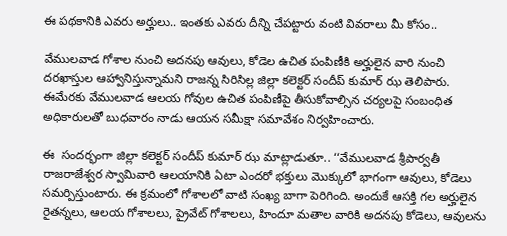ఈ పథకానికి ఎవరు అర్హులు.. ఇంతకు ఎవరు దీన్ని చేపట్టారు వంటి వివరాలు మీ కోసం..

వేములవాడ గోశాల నుంచి అదనపు ఆవులు, కోడెల ఉచిత పంపిణీకి అర్హులైన వారి నుంచి దరఖాస్తుల ఆహ్వానిస్తున్నామని రాజన్న సిరిసిల్ల జిల్లా కలెక్టర్ సందీప్ కుమార్ ఝ తెలిపారు. ఈమేరకు వేములవాడ ఆలయ గోవుల ఉచిత పంపిణీపై తీసుకోవాల్సిన చర్యలపై సంబంధిత అధికారులతో బుధవారం నాడు ఆయన సమీక్షా సమావేశం నిర్వహించారు.

ఈ  సందర్భంగా జిల్లా కలెక్టర్ సందీప్ కుమార్ ఝ మాట్లాడుతూ.. ‘‘వేములవాడ శ్రీపార్వతీ రాజరాజేశ్వర స్వామివారి ఆలయానికి ఏటా ఎందరో భక్తులు మొక్కులో భాగంగా ఆవులు, కోడెలు సమర్పిస్తుంటారు. ఈ క్రమంలో గోశాలలో వాటి సంఖ్య బాగా పెరిగింది. అందుకే ఆసక్తి గల అర్హులైన రైతన్నలు, ఆలయ గోశాలలు, ప్రైవేట్ గోశాలలు, హిందూ మతాల వారికి అదనపు కోడెలు, ఆవులను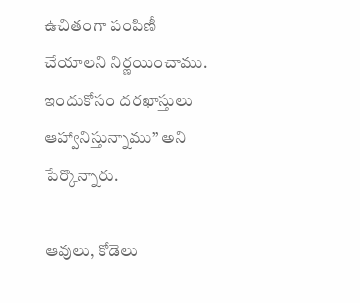ఉచితంగా పంపిణీ చేయాలని నిర్ణయించాము. ఇందుకోసం దరఖాస్తులు ఆహ్వానిస్తున్నాము’’ అని పేర్కొన్నారు.

ఆవులు, కోడెలు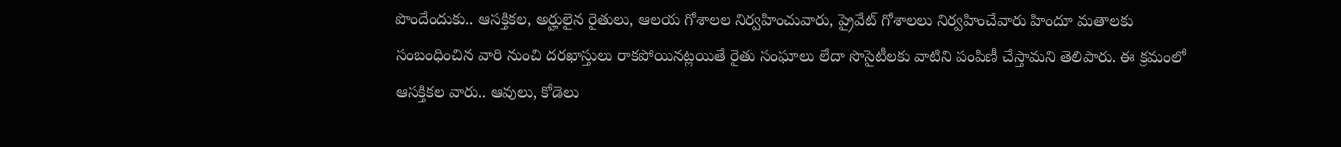పొందేందుకు.. ఆసక్తికల, అర్హులైన రైతులు, ఆలయ గోశాలల నిర్వహించువారు, ప్రైవేట్ గోశాలలు నిర్వహించేవారు హిందూ మతాలకు సంబంధించిన వారి నుంచి దరఖాస్తులు రాకపోయినట్లయితే రైతు సంఘాలు లేదా సొసైటీలకు వాటిని పంపిణీ చేస్తామని తెలిపారు. ఈ క్రమంలో ఆసక్తికల వారు.. ఆవులు, కోడెలు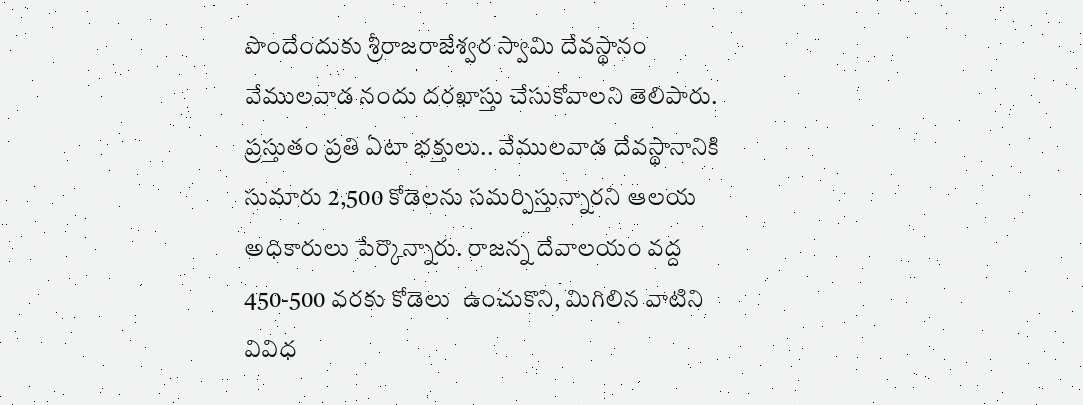పొందేందుకు శ్రీరాజరాజేశ్వర స్వామి దేవస్థానం వేములవాడ నందు దరఖాస్తు చేసుకోవాలని తెలిపారు. ప్రస్తుతం ప్రతి ఏటా భక్తులు.. వేములవాడ దేవస్థానానికి సుమారు 2,500 కోడెలను సమర్పిస్తున్నారని ఆలయ అధికారులు పేర్కొన్నారు. రాజన్న దేవాలయం వద్ద 450-500 వరకు కోడెలు  ఉంచుకొని, మిగిలిన వాటిని వివిధ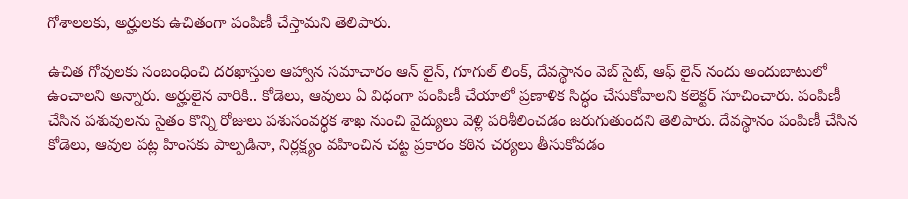గోశాలలకు, అర్హులకు ఉచితంగా పంపిణీ చేస్తామని తెలిపారు.

ఉచిత గోవులకు సంబంధించి దరఖాస్తుల ఆహ్వాన సమాచారం ఆన్ లైన్, గూగుల్ లింక్, దేవస్థానం వెబ్ సైట్, ఆఫ్ లైన్ నందు అందుబాటులో ఉంచాలని అన్నారు. అర్హులైన వారికి.. కోడెలు, ఆవులు ఏ విధంగా పంపిణీ చేయాలో ప్రణాళిక సిద్ధం చేసుకోవాలని కలెక్టర్ సూచించారు. పంపిణీ చేసిన పశువులను సైతం కొన్ని రోజులు పశుసంవర్ధక శాఖ నుంచి వైద్యులు వెళ్లి పరిశీలించడం జరుగుతుందని తెలిపారు. దేవస్థానం పంపిణీ చేసిన కోడెలు, ఆవుల పట్ల హింసకు పాల్పడినా, నిర్లక్ష్యం వహించిన చట్ట ప్రకారం కఠిన చర్యలు తీసుకోవడం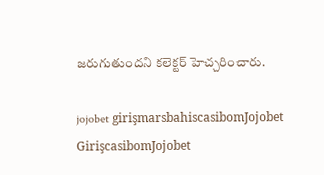జరుగుతుందని కలెక్టర్ హెచ్చరించారు.

jojobet girişmarsbahiscasibomJojobet GirişcasibomJojobet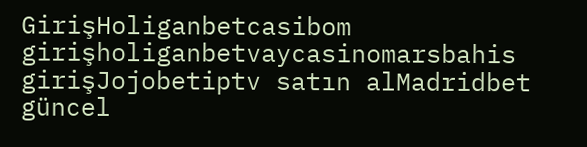GirişHoliganbetcasibom girişholiganbetvaycasinomarsbahis girişJojobetiptv satın alMadridbet güncel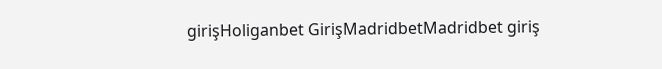girişHoliganbet GirişMadridbetMadridbet giriş